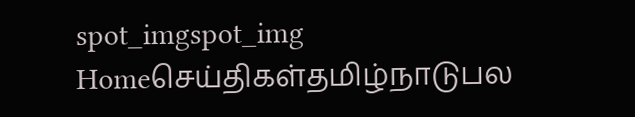spot_imgspot_img
Homeசெய்திகள்தமிழ்நாடுபல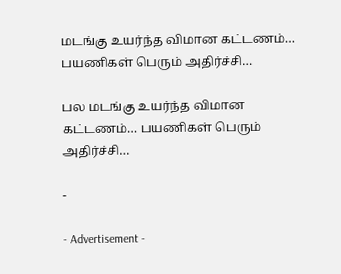மடங்கு உயர்ந்த விமான கட்டணம்… பயணிகள் பெரும் அதிர்ச்சி…

பல மடங்கு உயர்ந்த விமான கட்டணம்… பயணிகள் பெரும் அதிர்ச்சி…

-

- Advertisement -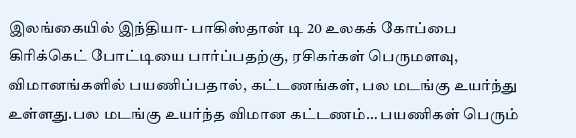இலங்கையில் இந்தியா- பாகிஸ்தான் டி 20 உலகக் கோப்பை கிரிக்கெட் போட்டியை பார்ப்பதற்கு, ரசிகர்கள் பெருமளவு, விமானங்களில் பயணிப்பதால், கட்டணங்கள், பல மடங்கு உயர்ந்து உள்ளது.பல மடங்கு உயர்ந்த விமான கட்டணம்… பயணிகள் பெரும்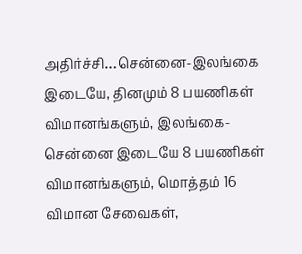அதிர்ச்சி…சென்னை-இலங்கை இடையே, தினமும் 8 பயணிகள் விமானங்களும், இலங்கை-சென்னை இடையே 8 பயணிகள் விமானங்களும், மொத்தம் 16 விமான சேவைகள்,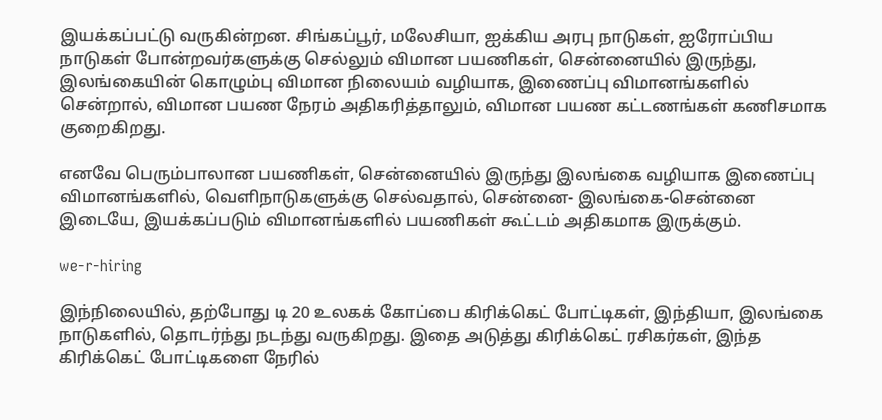இயக்கப்பட்டு வருகின்றன. சிங்கப்பூர், மலேசியா, ஐக்கிய அரபு நாடுகள், ஐரோப்பிய நாடுகள் போன்றவர்களுக்கு செல்லும் விமான பயணிகள், சென்னையில் இருந்து, இலங்கையின் கொழும்பு விமான நிலையம் வழியாக, இணைப்பு விமானங்களில் சென்றால், விமான பயண நேரம் அதிகரித்தாலும், விமான பயண கட்டணங்கள் கணிசமாக குறைகிறது.

எனவே பெரும்பாலான பயணிகள், சென்னையில் இருந்து இலங்கை வழியாக இணைப்பு விமானங்களில், வெளிநாடுகளுக்கு செல்வதால், சென்னை- இலங்கை-சென்னை இடையே, இயக்கப்படும் விமானங்களில் பயணிகள் கூட்டம் அதிகமாக இருக்கும்.

we-r-hiring

இந்நிலையில், தற்போது டி 20 உலகக் கோப்பை கிரிக்கெட் போட்டிகள், இந்தியா, இலங்கை  நாடுகளில், தொடர்ந்து நடந்து வருகிறது. இதை அடுத்து கிரிக்கெட் ரசிகர்கள், இந்த கிரிக்கெட் போட்டிகளை நேரில்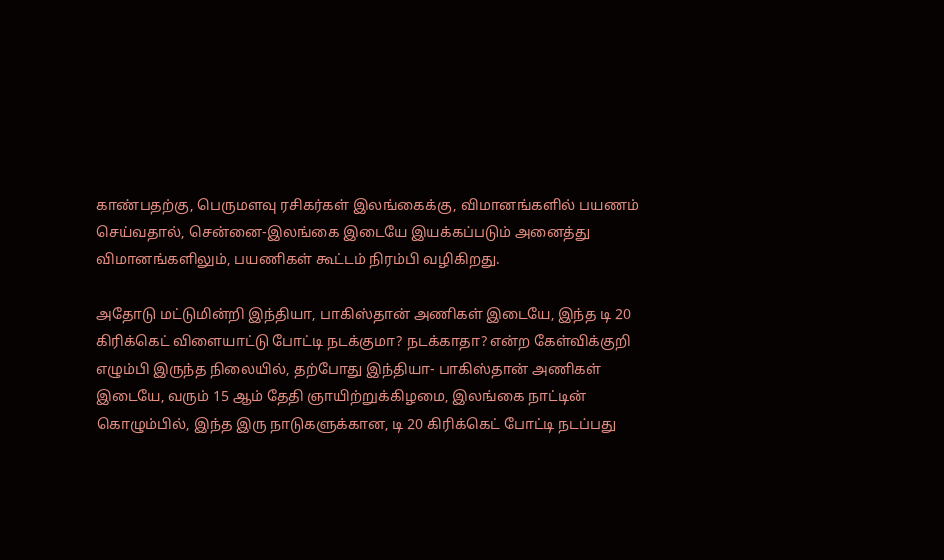காண்பதற்கு, பெருமளவு ரசிகர்கள் இலங்கைக்கு, விமானங்களில் பயணம் செய்வதால், சென்னை-இலங்கை இடையே இயக்கப்படும் அனைத்து விமானங்களிலும், பயணிகள் கூட்டம் நிரம்பி வழிகிறது.

அதோடு மட்டுமின்றி இந்தியா, பாகிஸ்தான் அணிகள் இடையே, இந்த டி 20 கிரிக்கெட் விளையாட்டு போட்டி நடக்குமா? நடக்காதா? என்ற கேள்விக்குறி எழும்பி இருந்த நிலையில், தற்போது இந்தியா- பாகிஸ்தான் அணிகள் இடையே, வரும் 15 ஆம் தேதி ஞாயிற்றுக்கிழமை, இலங்கை நாட்டின் கொழும்பில், இந்த இரு நாடுகளுக்கான, டி 20 கிரிக்கெட் போட்டி நடப்பது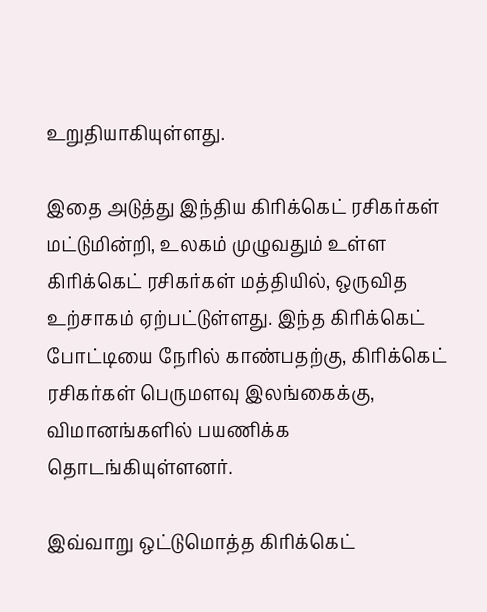உறுதியாகியுள்ளது.

இதை அடுத்து இந்திய கிரிக்கெட் ரசிகர்கள் மட்டுமின்றி, உலகம் முழுவதும் உள்ள கிரிக்கெட் ரசிகர்கள் மத்தியில், ஒருவித உற்சாகம் ஏற்பட்டுள்ளது. இந்த கிரிக்கெட் போட்டியை நேரில் காண்பதற்கு, கிரிக்கெட் ரசிகர்கள் பெருமளவு இலங்கைக்கு, விமானங்களில் பயணிக்க தொடங்கியுள்ளனர்.

இவ்வாறு ஒட்டுமொத்த கிரிக்கெட்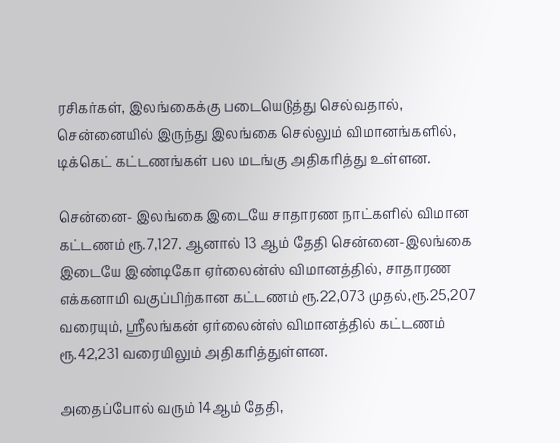ரசிகர்கள், இலங்கைக்கு படையெடுத்து செல்வதால், சென்னையில் இருந்து இலங்கை செல்லும் விமானங்களில், டிக்கெட் கட்டணங்கள் பல மடங்கு அதிகரித்து உள்ளன.

சென்னை- இலங்கை இடையே சாதாரண நாட்களில் விமான கட்டணம் ரூ.7,127. ஆனால் 13 ஆம் தேதி சென்னை-இலங்கை இடையே இண்டிகோ ஏர்லைன்ஸ் விமானத்தில், சாதாரண எக்கனாமி வகுப்பிற்கான கட்டணம் ரூ.22,073 முதல்,ரூ.25,207 வரையும், ஸ்ரீலங்கன் ஏர்லைன்ஸ் விமானத்தில் கட்டணம் ரூ.42,231 வரையிலும் அதிகரித்துள்ளன.

அதைப்போல் வரும் 14ஆம் தேதி,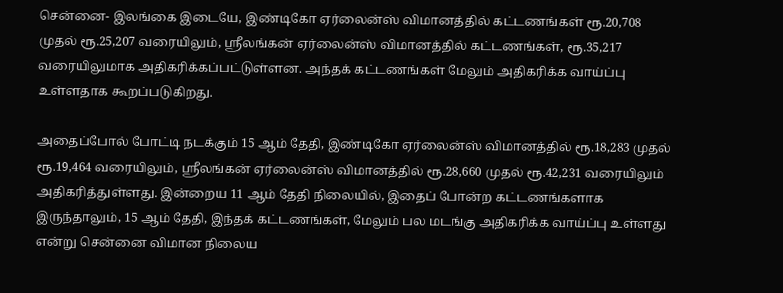சென்னை- இலங்கை இடையே, இண்டிகோ ஏர்லைன்ஸ் விமானத்தில் கட்டணங்கள் ரூ.20,708 முதல் ரூ.25,207 வரையிலும், ஸ்ரீலங்கன் ஏர்லைன்ஸ் விமானத்தில் கட்டணங்கள், ரூ.35,217 வரையிலுமாக அதிகரிக்கப்பட்டுள்ளன. அந்தக் கட்டணங்கள் மேலும் அதிகரிக்க வாய்ப்பு உள்ளதாக கூறப்படுகிறது.

அதைப்போல் போட்டி நடக்கும் 15 ஆம் தேதி, இண்டிகோ ஏர்லைன்ஸ் விமானத்தில் ரூ.18,283 முதல் ரூ.19,464 வரையிலும், ஸ்ரீலங்கன் ஏர்லைன்ஸ் விமானத்தில் ரூ.28,660 முதல் ரூ.42,231 வரையிலும் அதிகரித்துள்ளது. இன்றைய 11 ஆம் தேதி நிலையில், இதைப் போன்ற கட்டணங்களாக இருந்தாலும், 15 ஆம் தேதி, இந்தக் கட்டணங்கள், மேலும் பல மடங்கு அதிகரிக்க வாய்ப்பு உள்ளது என்று சென்னை விமான நிலைய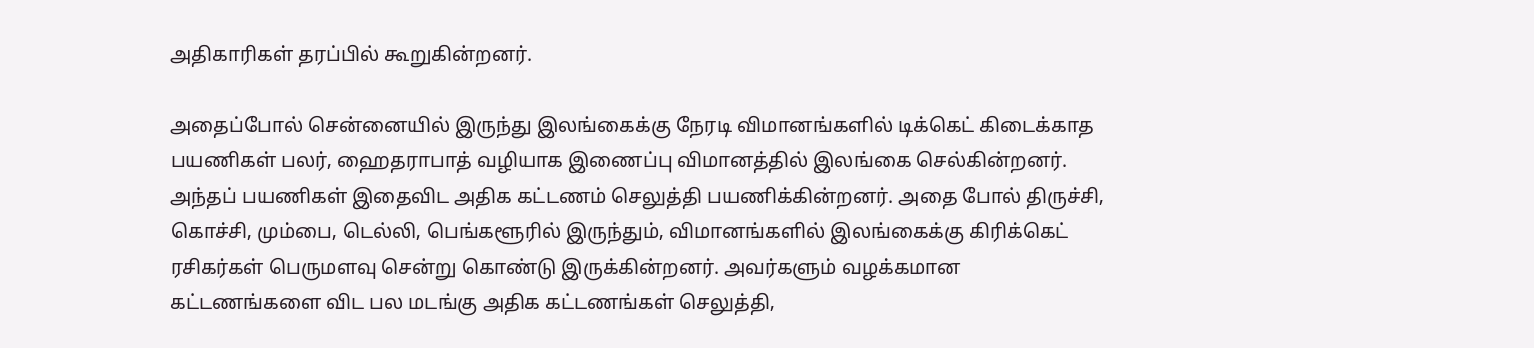அதிகாரிகள் தரப்பில் கூறுகின்றனர்.

அதைப்போல் சென்னையில் இருந்து இலங்கைக்கு நேரடி விமானங்களில் டிக்கெட் கிடைக்காத பயணிகள் பலர், ஹைதராபாத் வழியாக இணைப்பு விமானத்தில் இலங்கை செல்கின்றனர். அந்தப் பயணிகள் இதைவிட அதிக கட்டணம் செலுத்தி பயணிக்கின்றனர். அதை போல் திருச்சி, கொச்சி, மும்பை, டெல்லி, பெங்களூரில் இருந்தும், விமானங்களில் இலங்கைக்கு கிரிக்கெட் ரசிகர்கள் பெருமளவு சென்று கொண்டு இருக்கின்றனர். அவர்களும் வழக்கமான கட்டணங்களை விட பல மடங்கு அதிக கட்டணங்கள் செலுத்தி,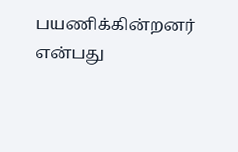பயணிக்கின்றனர் என்பது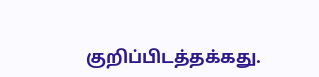குறிப்பிடத்தக்கது.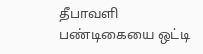தீபாவளி பண்டிகையை ஒட்டி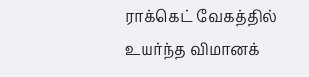ராக்கெட் வேகத்தில் உயர்ந்த விமானக்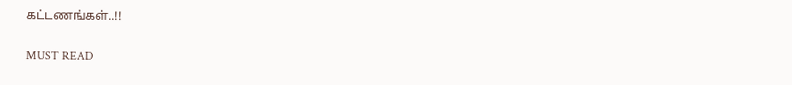கட்டணங்கள்..!!

MUST READ